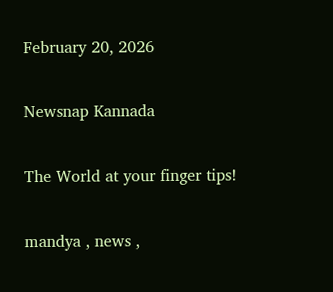February 20, 2026

Newsnap Kannada

The World at your finger tips!

mandya , news ,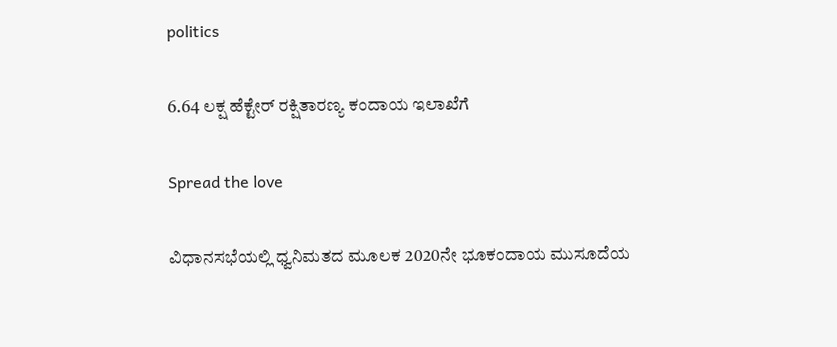politics

6.64 ಲಕ್ಷ ಹೆಕ್ಟೇರ್ ರಕ್ಷಿತಾರಣ್ಯ ಕಂದಾಯ ಇಲಾಖೆಗೆ

Spread the love

ವಿಧಾನಸಭೆಯಲ್ಲಿ ಧ್ವನಿಮತದ ಮೂಲಕ 2020ನೇ ಭೂಕಂದಾಯ ಮುಸೂದೆಯ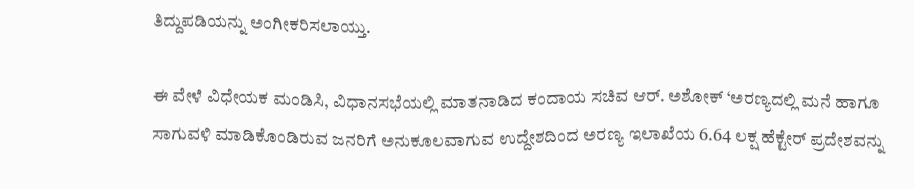ತಿದ್ದುಪಡಿಯನ್ನು ಅಂಗೀಕರಿಸಲಾಯ್ತು.

ಈ ವೇಳೆ ವಿಧೇಯಕ ಮಂಡಿಸಿ, ವಿಧಾನಸಭೆಯಲ್ಲಿ ಮಾತನಾಡಿದ ಕಂದಾಯ ಸಚಿವ ಆರ್. ಅಶೋಕ್ ‘ಅರಣ್ಯದಲ್ಲಿ ಮನೆ ಹಾಗೂ ಸಾಗುವಳಿ ಮಾಡಿಕೊಂಡಿರುವ ಜನರಿಗೆ ಅನುಕೂಲವಾಗುವ ಉದ್ದೇಶದಿಂದ ಅರಣ್ಯ ಇಲಾಖೆಯ 6.64 ಲಕ್ಷ ಹೆಕ್ಟೇರ್ ಪ್ರದೇಶವನ್ನು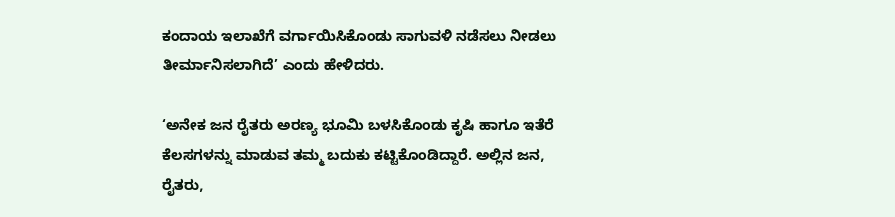ಕಂದಾಯ ಇಲಾಖೆಗೆ ವರ್ಗಾಯಿಸಿಕೊಂಡು ಸಾಗುವಳಿ‌ ನಡೆಸಲು ನೀಡಲು ತೀರ್ಮಾನಿಸಲಾಗಿದೆ’ ಎಂದು ಹೇಳಿದರು.

‘ಅನೇಕ ಜನ ರೈತರು ಅರಣ್ಯ ಭೂಮಿ ಬಳಸಿಕೊಂಡು ಕೃಷಿ ಹಾಗೂ ಇತೆರೆ ಕೆಲಸಗಳನ್ನು ಮಾಡುವ ತಮ್ಮ ಬದುಕು ಕಟ್ಟಿಕೊಂಡಿದ್ದಾರೆ. ಅಲ್ಲಿನ ಜನ, ರೈತರು,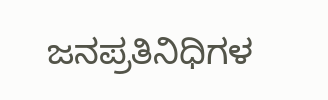ಜನಪ್ರತಿನಿಧಿಗಳ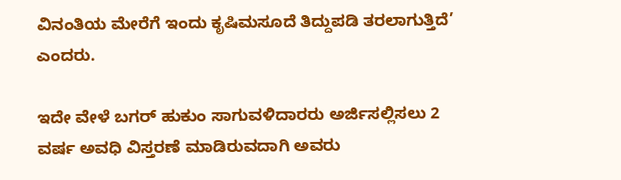ವಿನಂತಿಯ ಮೇರೆಗೆ ಇಂದು ಕೃಷಿ‌ಮಸೂದೆ ತಿದ್ದುಪಡಿ ತರಲಾಗುತ್ತಿದೆ’ ಎಂದರು.

ಇದೇ ವೇಳೆ ಬಗರ್ ಹುಕುಂ ಸಾಗುವಳಿದಾರರು ಅರ್ಜಿ‌ಸಲ್ಲಿಸಲು‌ 2 ವರ್ಷ ಅವಧಿ ವಿಸ್ತರಣೆ ಮಾಡಿರುವದಾಗಿ ಅವರು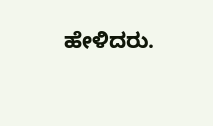ಹೇಳಿದರು.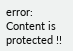error: Content is protected !!